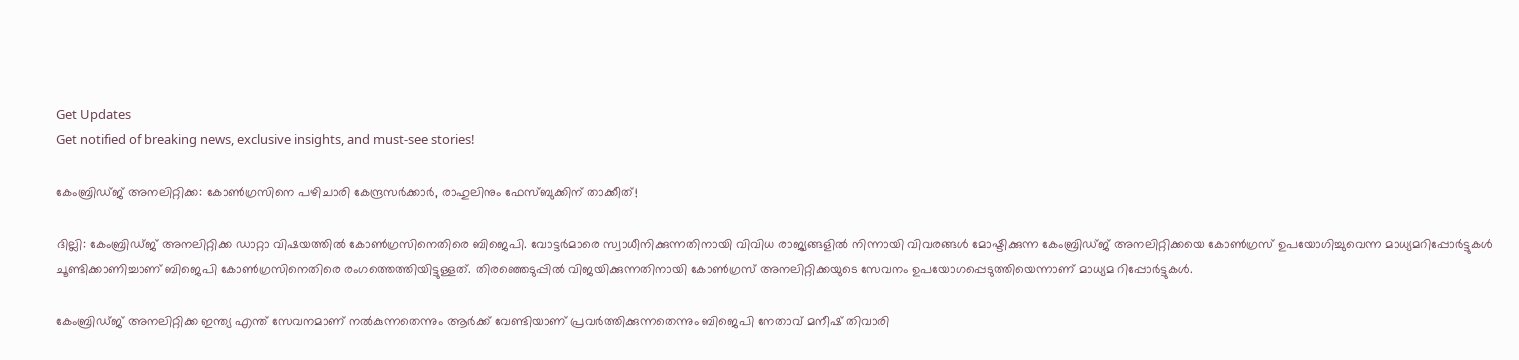Get Updates
Get notified of breaking news, exclusive insights, and must-see stories!

കേംബ്രിഡ്ജ് അനലിറ്റിക്ക: കോണ്‍ഗ്രസിനെ പഴിചാരി കേന്ദ്രസര്‍ക്കാര്‍, രാഹുലിനും ഫേസ്ബുക്കിന് താക്കീത്!

ദില്ലി: കേംബ്രിഡ്ജ് അനലിറ്റിക്ക ഡാറ്റാ വിഷയത്തില്‍ കോണ്‍ഗ്രസിനെതിരെ ബിജെപി. വോട്ടര്‍മാരെ സ്വാധീനിക്കുന്നതിനായി വിവിധ രാജ്യങ്ങളില്‍ നിന്നായി വിവരങ്ങള്‍ മോഷ്ടിക്കുന്ന കേംബ്രിഡ്ജ് അനലിറ്റിക്കയെ കോണ്‍ഗ്രസ് ഉപയോഗിച്ചുവെന്ന മാധ്യമറിപ്പോര്‍ട്ടുകള്‍ ചൂണ്ടിക്കാണിച്ചാണ് ബിജെപി കോണ്‍ഗ്രസിനെതിരെ രംഗത്തെത്തിയിട്ടുള്ളത്. തിരഞ്ഞെടുപ്പില്‍ വിജയിക്കുന്നതിനായി കോണ്‍ഗ്രസ് അനലിറ്റിക്കയുടെ സേവനം ഉപയോഗപ്പെടുത്തിയെന്നാണ് മാധ്യമ റിപ്പോര്‍ട്ടുകള്‍.

കേംബ്രിഡ്ജ് അനലിറ്റിക്ക ഇന്ത്യ എന്ത് സേവനമാണ് നല്‍കുന്നതെന്നും ആര്‍ക്ക് വേണ്ടിയാണ് പ്രവര്‍ത്തിക്കുന്നതെന്നും ബിജെപി നേതാവ് മനീഷ് തിവാരി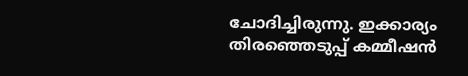ചോദിച്ചിരുന്നു. ഇക്കാര്യം തിര‍ഞ്ഞെടുപ്പ് കമ്മീഷന്‍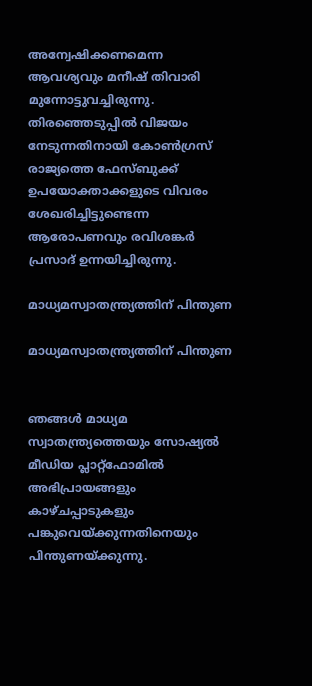അന്വേഷിക്കണമെന്ന ആവശ്യവും മനീഷ് തിവാരി മുന്നോട്ടുവച്ചിരുന്നു. തിരഞ്ഞെടുപ്പില്‍ വിജയം നേടുന്നതിനായി കോണ്‍ഗ്രസ് രാജ്യത്തെ ഫേസ്ബുക്ക് ഉപയോക്താക്കളുടെ വിവരം ശേഖരിച്ചിട്ടുണ്ടെന്ന ആരോപണവും രവിശങ്കര്‍ പ്രസാദ് ഉന്നയിച്ചിരുന്നു.

മാധ്യമസ്വാതന്ത്ര്യത്തിന് പിന്തുണ

മാധ്യമസ്വാതന്ത്ര്യത്തിന് പിന്തുണ


ഞങ്ങള്‍ മാധ്യമ സ്വാതന്ത്ര്യത്തെയും സോഷ്യല്‍ മീഡിയ പ്ലാറ്റ്ഫോമില്‍ അഭിപ്രായങ്ങളും കാഴ്ചപ്പാടുകളും പങ്കുവെയ്ക്കുന്നതിനെയും പിന്തുണയ്ക്കുന്നു.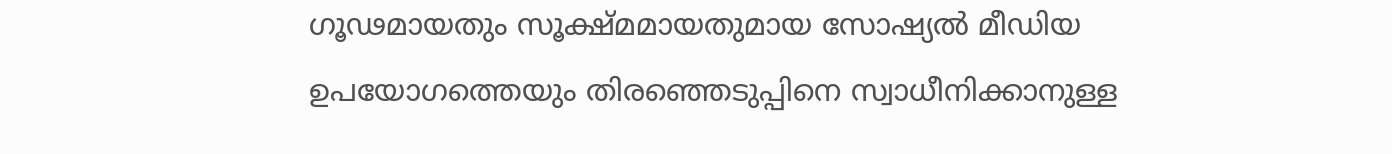ഗൂഢമായതും സൂക്ഷ്മമായതുമായ സോഷ്യല്‍ മീഡിയ ഉപയോഗത്തെയും തിരഞ്ഞെടുപ്പിനെ സ്വാധീനിക്കാനുള്ള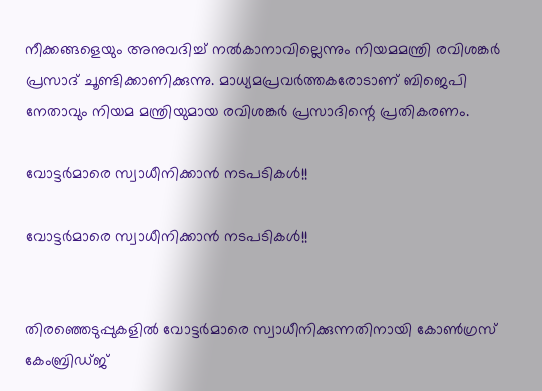നീക്കങ്ങളെയും അനുവദിച്ച് നല്‍കാനാവില്ലെന്നും നിയമമന്ത്രി രവിശങ്കര്‍ പ്രസാദ് ചൂണ്ടിക്കാണിക്കുന്നു. മാധ്യമപ്രവര്‍ത്തകരോടാണ് ബിജെപി നേതാവും നിയമ മന്ത്രിയുമായ രവിശങ്കര്‍ പ്രസാദിന്റെ പ്രതികരണം.

വോട്ടര്‍മാരെ സ്വാധീനിക്കാന്‍ നടപടികള്‍!!

വോട്ടര്‍മാരെ സ്വാധീനിക്കാന്‍ നടപടികള്‍!!


തിരഞ്ഞെടുപ്പുകളില്‍ വോട്ടര്‍മാരെ സ്വാധീനിക്കുന്നതിനായി കോണ്‍ഗ്രസ് കേംബ്രിഡ്ജ്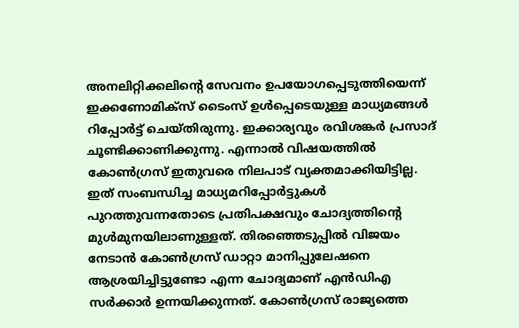അനലിറ്റിക്കലിന്റെ സേവനം ഉപയോഗപ്പെടുത്തിയെന്ന് ഇക്കണോമിക്സ് ടൈംസ് ഉള്‍പ്പെടെയുള്ള മാധ്യമങ്ങള്‍ റിപ്പോര്‍ട്ട് ചെയ്തിരുന്നു. ഇക്കാര്യവും രവിശങ്കര്‍ പ്രസാദ് ചൂണ്ടിക്കാണിക്കുന്നു. എന്നാല്‍ വിഷയത്തില്‍ കോണ്‍ഗ്രസ് ഇതുവരെ നിലപാട് വ്യക്തമാക്കിയിട്ടില്ല. ഇത് സംബന്ധിച്ച മാധ്യമറിപ്പോര്‍ട്ടുകള്‍ പുറത്തുവന്നതോടെ പ്രതിപക്ഷവും ചോദ്യത്തിന്റെ മുള്‍മുനയിലാണുള്ളത്. തിരഞ്ഞെടുപ്പില്‍ വിജയം നേടാന്‍ കോണ്‍ഗ്രസ് ഡാറ്റാ മാനിപ്പുലേഷനെ ആശ്രയിച്ചിട്ടുണ്ടോ എന്ന ചോദ്യമാണ് എന്‍ഡിഎ സര്‍ക്കാര്‍ ഉന്നയിക്കുന്നത്. കോണ്‍ഗ്രസ് രാജ്യത്തെ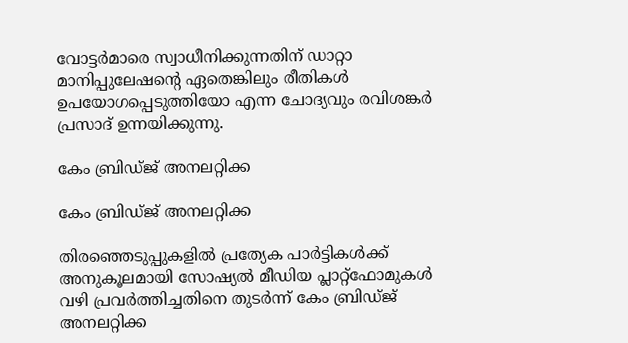വോട്ടര്‍മാരെ സ്വാധീനിക്കുന്നതിന് ഡാറ്റാ മാനിപ്പുലേഷന്റെ ഏതെങ്കിലും രീതികള്‍ ഉപയോഗപ്പെടുത്തിയോ എന്ന ചോദ്യവും രവിശങ്കര്‍ പ്രസാദ് ഉന്നയിക്കുന്നു.

കേം ബ്രിഡ്ജ് അനലറ്റിക്ക

കേം ബ്രിഡ്ജ് അനലറ്റിക്ക

തിരഞ്ഞെടുപ്പുകളില്‍ പ്രത്യേക പാര്‍ട്ടികള്‍ക്ക് അനുകൂലമായി സോഷ്യല്‍ മീഡിയ പ്ലാറ്റ്ഫോമുകള്‍ വഴി പ്രവര്‍ത്തിച്ചതിനെ തുടര്‍ന്ന് കേം ബ്രിഡ്ജ് അനലറ്റിക്ക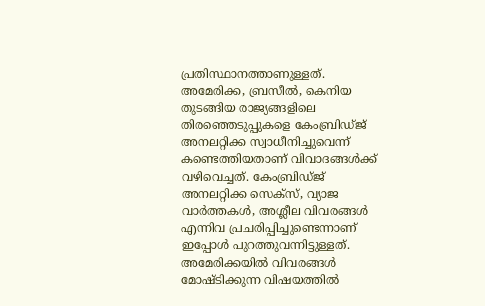പ്രതിസ്ഥാനത്താണുള്ളത്. അമേരിക്ക, ബ്രസീല്‍, കെനിയ തുടങ്ങിയ രാജ്യങ്ങളിലെ തിരഞ്ഞെടുപ്പുകളെ കേംബ്രിഡ്ജ് അനലറ്റിക്ക സ്വാധീനിച്ചുവെന്ന് കണ്ടെത്തിയതാണ് വിവാദങ്ങള്‍ക്ക് വഴിവെച്ചത്. കേംബ്രിഡ്ജ് അനലറ്റിക്ക സെക്സ്, വ്യാജ വാര്‍ത്തകള്‍, അശ്ലീല വിവരങ്ങള്‍ എന്നിവ പ്രചരിപ്പിച്ചുണ്ടെന്നാണ് ഇപ്പോള്‍ പുറത്തുവന്നിട്ടുള്ളത്. അമേരിക്കയില്‍ വിവരങ്ങള്‍ മോഷ്ടിക്കുന്ന വിഷയത്തില്‍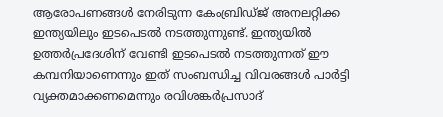ആരോപണങ്ങള്‍ നേരിടുന്ന കേംബ്രിഡ്ജ് അനലറ്റിക്ക ഇന്ത്യയിലും ഇടപെടല്‍ നടത്തുന്നുണ്ട്. ഇന്ത്യയില്‍ ഉത്തര്‍പ്രദേശിന് വേണ്ടി ഇടപെടല്‍ നടത്തുന്നത് ഈ കമ്പനിയാണെന്നും ഇത് സംബന്ധിച്ച വിവരങ്ങള്‍ പാര്‍ട്ടി വ്യക്തമാക്കണമെന്നും രവിശങ്കര്‍പ്രസാദ്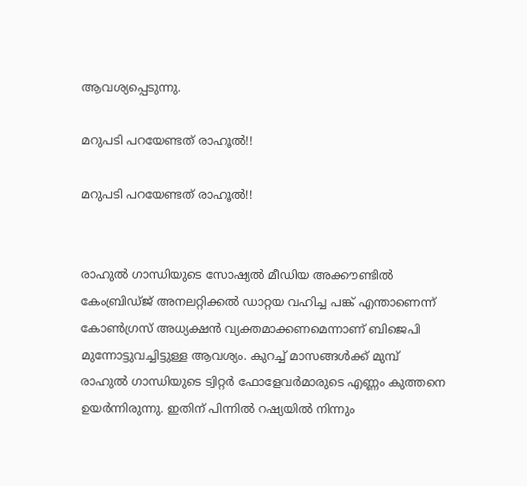ആവശ്യപ്പെടുന്നു.

മറുപടി പറയേണ്ടത് രാഹൂല്‍!!

മറുപടി പറയേണ്ടത് രാഹൂല്‍!!


രാഹുല്‍ ഗാന്ധിയുടെ സോഷ്യല്‍ മീഡിയ അക്കൗണ്ടില്‍ കേംബ്രിഡ്ജ് അനലറ്റിക്കല്‍ ഡാറ്റയ വഹിച്ച പങ്ക് എന്താണെന്ന് കോണ്‍ഗ്രസ് അധ്യക്ഷന്‍ വ്യക്തമാക്കണമെന്നാണ് ബിജെപി മുന്നോട്ടുവച്ചിട്ടുള്ള ആവശ്യം. കുറച്ച് മാസങ്ങള്‍ക്ക് മുമ്പ് രാഹുല്‍ ഗാന്ധിയുടെ ട്വിറ്റര്‍ ഫോളേവര്‍മാരുടെ എണ്ണം കുത്തനെ ഉയര്‍ന്നിരുന്നു. ഇതിന് പിന്നില്‍ റഷ്യയില്‍ നിന്നും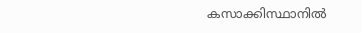കസാക്കിസ്ഥാനില്‍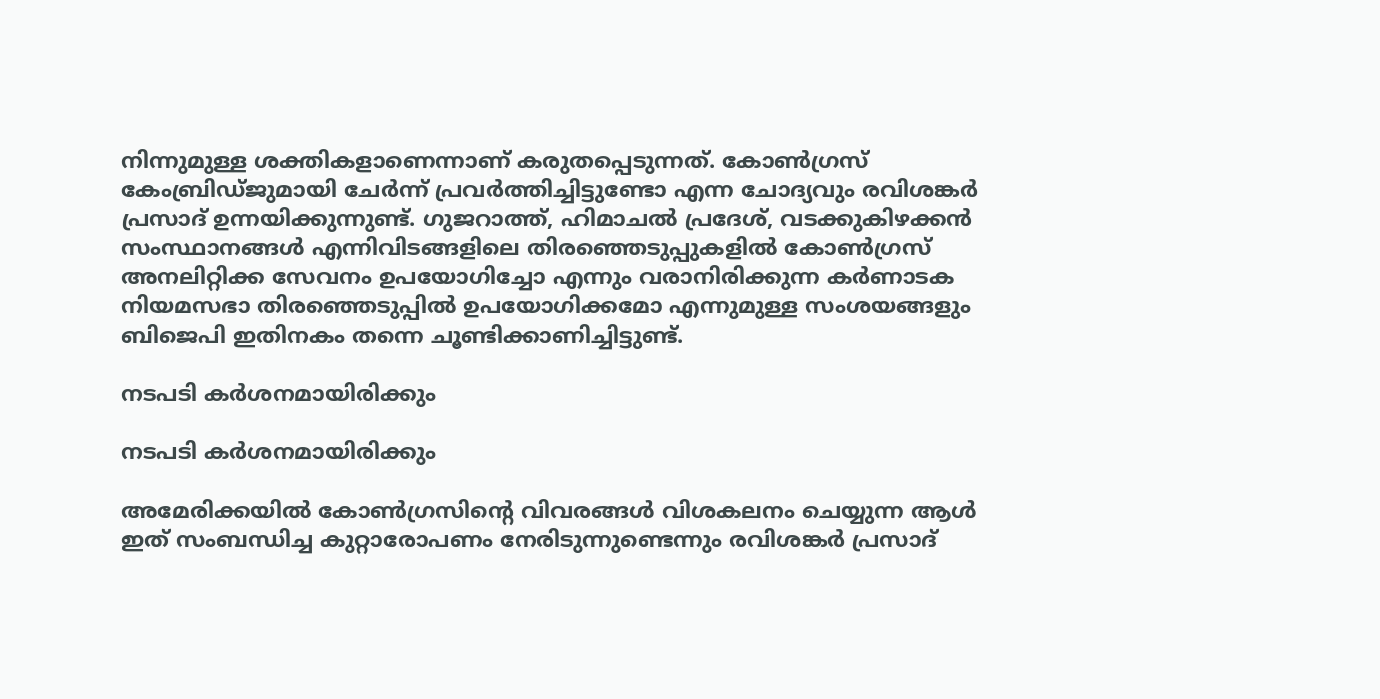നിന്നുമുള്ള ശക്തികളാണെന്നാണ് കരുതപ്പെടുന്നത്. കോണ്‍ഗ്രസ് കേംബ്രിഡ്ജുമായി ചേര്‍ന്ന് പ്രവര്‍ത്തിച്ചിട്ടുണ്ടോ എന്ന ചോദ്യവും രവിശങ്കര്‍ പ്രസാദ് ഉന്നയിക്കുന്നുണ്ട്. ഗുജറാത്ത്, ഹിമാചല്‍ പ്രദേശ്, വടക്കുകിഴക്കന്‍ സംസ്ഥാനങ്ങള്‍ എന്നിവിടങ്ങളിലെ തിരഞ്ഞെടുപ്പുകളില്‍ കോണ്‍ഗ്രസ് അനലിറ്റിക്ക സേവനം ഉപയോഗിച്ചോ എന്നും വരാനിരിക്കുന്ന കര്‍ണാടക നിയമസഭാ തിരഞ്ഞെടുപ്പില്‍ ഉപയോഗിക്കമോ എന്നുമുള്ള സംശയങ്ങളും ബിജെപി ഇതിനകം തന്നെ ചൂണ്ടിക്കാണിച്ചിട്ടുണ്ട്.

നടപടി കര്‍ശനമായിരിക്കും

നടപടി കര്‍ശനമായിരിക്കും

അമേരിക്കയില്‍ കോണ്‍ഗ്രസിന്റെ വിവരങ്ങള്‍ വിശകലനം ചെയ്യുന്ന ആള്‍ ഇത് സംബന്ധിച്ച കുറ്റാരോപണം നേരിടുന്നുണ്ടെന്നും രവിശങ്കര്‍ പ്രസാദ്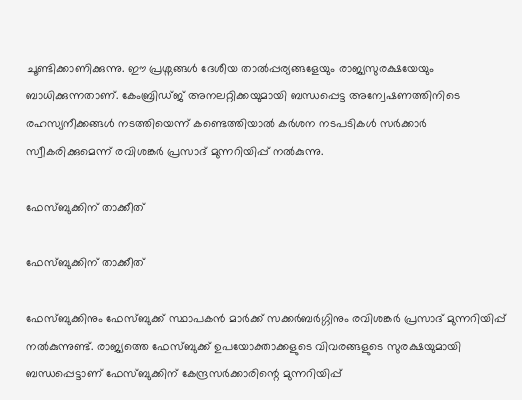ചൂണ്ടിക്കാണിക്കുന്നു. ഈ പ്രശ്നങ്ങള്‍ ദേശീയ താല്‍പ്പര്യങ്ങളേയും രാജ്യസുരക്ഷയേയും ബാധിക്കുന്നതാണ്. കേംബ്രി‍ഡ്ജ് അനലറ്റിക്കയുമായി ബന്ധപ്പെട്ട അന്വേഷണത്തിനിടെ രഹസ്യനീക്കങ്ങള്‍ നടത്തിയെന്ന് കണ്ടെത്തിയാല്‍ കര്‍ശന നടപടികള്‍ സര്‍ക്കാര്‍ സ്വീകരിക്കുമെന്ന് രവിശങ്കര്‍ പ്രസാദ് മുന്നറിയിപ്പ് നല്‍കുന്നു.

ഫേസ്ബുക്കിന് താക്കീത്

ഫേസ്ബുക്കിന് താക്കീത്

ഫേസ്ബുക്കിനും ഫേസ്ബുക്ക് സ്ഥാപകന്‍ മാര്‍ക്ക് സക്കര്‍ബര്‍ഗ്ഗിനും രവിശങ്കര്‍ പ്രസാദ് മുന്നറിയിപ്പ് നല്‍കുന്നുണ്ട്. രാജ്യത്തെ ഫേസ്ബുക്ക് ഉപയോക്താക്കളുടെ വിവരങ്ങളുടെ സുരക്ഷയുമായി ബന്ധപ്പെട്ടാണ് ഫേസ്ബുക്കിന് കേന്ദ്രസര്‍ക്കാരിന്റെ മുന്നറിയിപ്പ്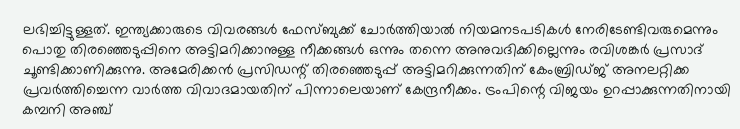ലഭിച്ചിട്ടുള്ളത്. ഇന്ത്യക്കാരുടെ വിവരങ്ങള്‍ ഫേസ്ബുക്ക് ചോര്‍ത്തിയാല്‍ നിയമനടപടികള്‍ നേരിടേണ്ടിവരുമെന്നും പൊതു തിരഞ്ഞെടുപ്പിനെ അട്ടിമറിക്കാനുള്ള നീക്കങ്ങള്‍ ഒന്നും തന്നെ അനുവദിക്കില്ലെന്നും രവിശങ്കര്‍ പ്രസാദ് ചൂണ്ടിക്കാണിക്കുന്നു. അമേരിക്കന്‍ പ്രസിഡന്റ് തിര‍ഞ്ഞെടുപ്പ് അട്ടിമറിക്കുന്നതിന് കേംബ്രിഡ്ജ് അനലറ്റിക്ക പ്രവര്‍ത്തിച്ചെന്ന വാര്‍ത്ത വിവാദമായതിന് പിന്നാലെയാണ് കേന്ദ്രനീക്കം. ട്രംപിന്റെ വിജയം ഉറപ്പാക്കുന്നതിനായി കമ്പനി അഞ്ച്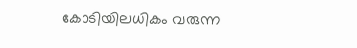കോടിയിലധികം വരുന്ന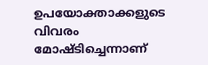ഉപയോക്താക്കളുടെ വിവരം മോഷ്ടിച്ചെന്നാണ്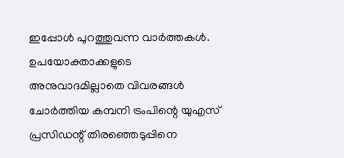ഇപ്പോള്‍ പുറത്തുവന്ന വാര്‍ത്തകള്‍. ഉപയോക്താക്കളുടെ അനുവാദമില്ലാതെ വിവരങ്ങള്‍ ചോര്‍ത്തിയ കമ്പനി ട്രംപിന്റെ യുഎസ് പ്രസിഡന്റ് തിരഞ്ഞെടുപ്പിനെ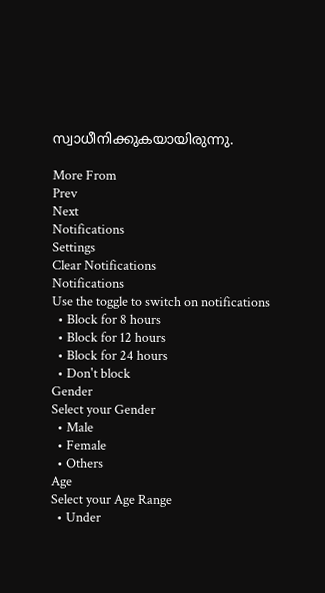സ്വാധീനിക്കുകയായിരുന്നു.

More From
Prev
Next
Notifications
Settings
Clear Notifications
Notifications
Use the toggle to switch on notifications
  • Block for 8 hours
  • Block for 12 hours
  • Block for 24 hours
  • Don't block
Gender
Select your Gender
  • Male
  • Female
  • Others
Age
Select your Age Range
  • Under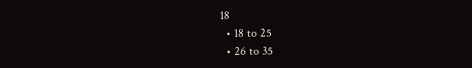18
  • 18 to 25
  • 26 to 35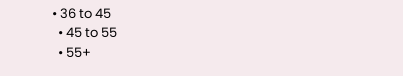• 36 to 45
  • 45 to 55
  • 55+